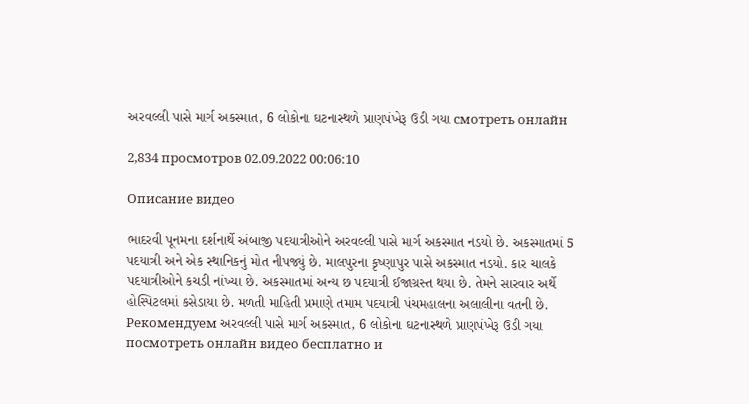અરવલ્લી પાસે માર્ગ અકસ્માત, 6 લોકોના ઘટનાસ્થળે પ્રાણપંખેરૂ ઉડી ગયા смотреть онлайн

2,834 просмотров 02.09.2022 00:06:10

Описание видео

ભાદરવી પૂનમના દર્શનાર્થે અંબાજી પદયાત્રીઓને અરવલ્લી પાસે માર્ગ અકસ્માત નડયો છે. અકસ્માતમાં 5 પદયાત્રી અને એક સ્થાનિકનું મોત નીપજ્યું છે. માલપુરના કૃષ્ણાપુર પાસે અકસ્માત નડયો. કાર ચાલકે પદયાત્રીઓને કચડી નાંખ્યા છે. અકસ્માતમાં અન્ય છ પદયાત્રી ઈજાગ્રસ્ત થયા છે. તેમને સારવાર અર્થે હોસ્પિટલમાં કસેડાયા છે. મળતી માહિતી પ્રમાણે તમામ પદયાત્રી પંચમહાલના અલાલીના વતની છે. Рекомендуем અરવલ્લી પાસે માર્ગ અકસ્માત, 6 લોકોના ઘટનાસ્થળે પ્રાણપંખેરૂ ઉડી ગયા посмотреть онлайн видео бесплатно и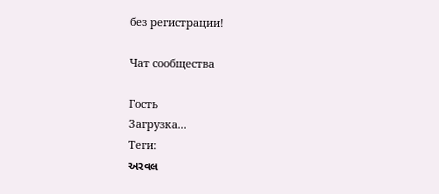без регистрации!

Чат сообщества

Гость
Загрузка...
Теги:
અરવલ